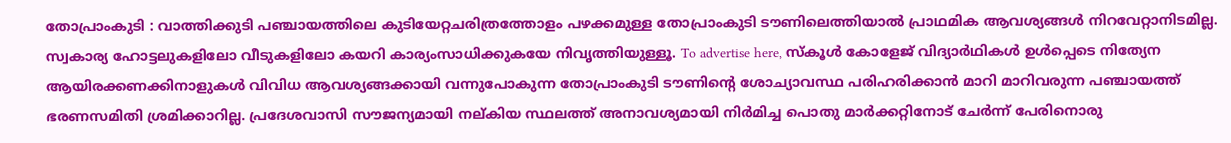തോപ്രാംകുടി : വാത്തിക്കുടി പഞ്ചായത്തിലെ കുടിയേറ്റചരിത്രത്തോളം പഴക്കമുള്ള തോപ്രാംകുടി ടൗണിലെത്തിയാൽ പ്രാഥമിക ആവശ്യങ്ങൾ നിറവേറ്റാനിടമില്ല. സ്വകാര്യ ഹോട്ടലുകളിലോ വീടുകളിലോ കയറി കാര്യംസാധിക്കുകയേ നിവൃത്തിയുള്ളൂ. To advertise here, സ്കൂൾ കോളേജ് വിദ്യാർഥികൾ ഉൾപ്പെടെ നിത്യേന ആയിരക്കണക്കിനാളുകൾ വിവിധ ആവശ്യങ്ങക്കായി വന്നുപോകുന്ന തോപ്രാംകുടി ടൗണിന്റെ ശോച്യാവസ്ഥ പരിഹരിക്കാൻ മാറി മാറിവരുന്ന പഞ്ചായത്ത് ഭരണസമിതി ശ്രമിക്കാറില്ല. പ്രദേശവാസി സൗജന്യമായി നല്കിയ സ്ഥലത്ത് അനാവശ്യമായി നിർമിച്ച പൊതു മാർക്കറ്റിനോട് ചേർന്ന് പേരിനൊരു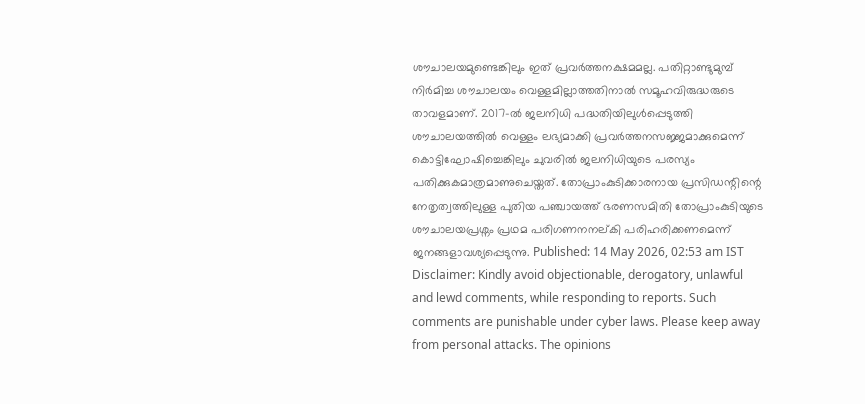ശൗചാലയമുണ്ടെങ്കിലും ഇത് പ്രവർത്തനക്ഷമമല്ല. പതിറ്റാണ്ടുമുമ്പ് നിർമിച്ച ശൗചാലയം വെള്ളമില്ലാത്തതിനാൽ സമൂഹവിരുദ്ധരുടെ താവളമാണ്. 2017-ൽ ജലനിധി പദ്ധതിയിലുൾപ്പെടുത്തി ശൗചാലയത്തിൽ വെള്ളം ലഭ്യമാക്കി പ്രവർത്തനസജ്ജമാക്കുമെന്ന് കൊട്ടിഘോഷിച്ചെങ്കിലും ചുവരിൽ ജലനിധിയുടെ പരസ്യം പതിക്കുകമാത്രമാണുചെയ്തത്. തോപ്രാംകുടിക്കാരനായ പ്രസിഡന്റിന്റെ നേതൃത്വത്തിലുള്ള പുതിയ പഞ്ചായത്ത് ഭരണസമിതി തോപ്രാംകുടിയുടെ ശൗചാലയപ്രശ്നം പ്രഥമ പരിഗണനനല്കി പരിഹരിക്കണമെന്ന് ജനങ്ങളാവശ്യപ്പെടുന്നു. Published: 14 May 2026, 02:53 am IST Disclaimer: Kindly avoid objectionable, derogatory, unlawful and lewd comments, while responding to reports. Such comments are punishable under cyber laws. Please keep away from personal attacks. The opinions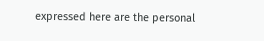expressed here are the personal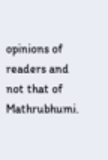opinions of readers and not that of Mathrubhumi.